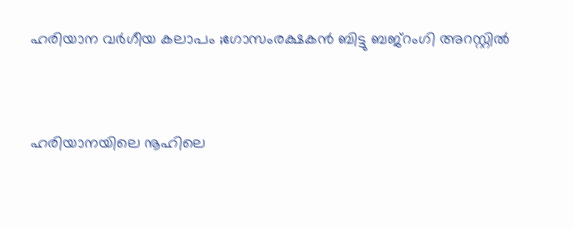ഹരിയാന വര്‍ഗീയ കലാപം ;ഗോസംരക്ഷകന്‍ ബിട്ടു ബജ്‌റംഗി അറസ്റ്റില്‍


ഹരിയാനയിലെ നൂഹിലെ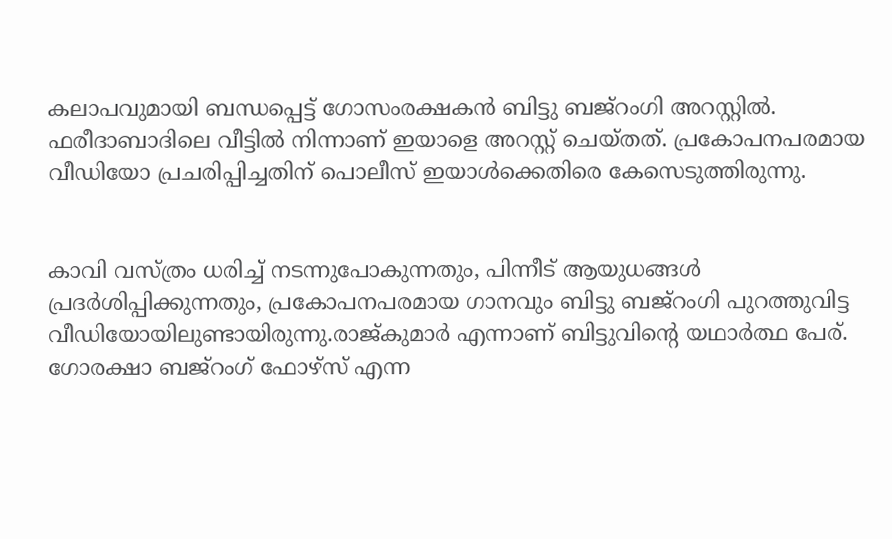കലാപവുമായി ബന്ധപ്പെട്ട് ഗോസംരക്ഷകന്‍ ബിട്ടു ബജ്‌റംഗി അറസ്റ്റില്‍. ഫരീദാബാദിലെ വീട്ടില്‍ നിന്നാണ് ഇയാളെ അറസ്റ്റ് ചെയ്തത്. പ്രകോപനപരമായ വീഡിയോ പ്രചരിപ്പിച്ചതിന് പൊലീസ് ഇയാള്‍ക്കെതിരെ കേസെടുത്തിരുന്നു.


കാവി വസ്ത്രം ധരിച്ച് നടന്നുപോകുന്നതും, പിന്നീട് ആയുധങ്ങള്‍ പ്രദര്‍ശിപ്പിക്കുന്നതും, പ്രകോപനപരമായ ഗാനവും ബിട്ടു ബജ്‌റംഗി പുറത്തുവിട്ട വീഡിയോയിലുണ്ടായിരുന്നു.രാജ്കുമാര്‍ എന്നാണ് ബിട്ടുവിന്റെ യഥാര്‍ത്ഥ പേര്. ഗോരക്ഷാ ബജ്‌റംഗ് ഫോഴ്‌സ് എന്ന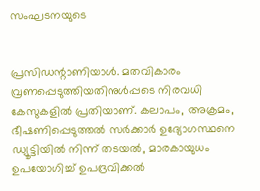സംഘടനയുടെ


പ്രസിഡന്റാണിയാള്‍. മതവികാരം വ്രണപ്പെടുത്തിയതിനുള്‍പ്പടെ നിരവധി കേസുകളില്‍ പ്രതിയാണ്. കലാപം, അക്രമം, ഭീഷണിപ്പെടുത്തല്‍ സര്‍ക്കാര്‍ ഉദ്യോഗസ്ഥനെ ഡ്യൂട്ടിയില്‍ നിന്ന് തടയല്‍, മാരകായുധം ഉപയോഗിച്ച് ഉപദ്രവിക്കല്‍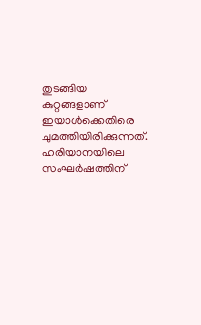തുടങ്ങിയ കുറ്റങ്ങളാണ് ഇയാള്‍ക്കെതിരെ ചുമത്തിയിരിക്കുന്നത്. ഹരിയാനയിലെ സംഘര്‍ഷത്തിന്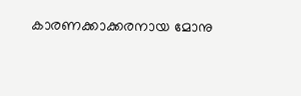കാരണക്കാക്കരനായ മോനു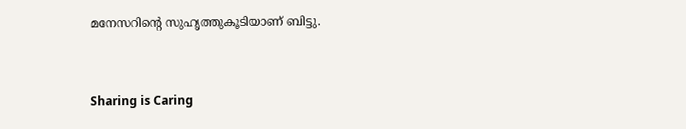മനേസറിന്റെ സുഹൃത്തുകൂടിയാണ് ബിട്ടു.



Sharing is Caring